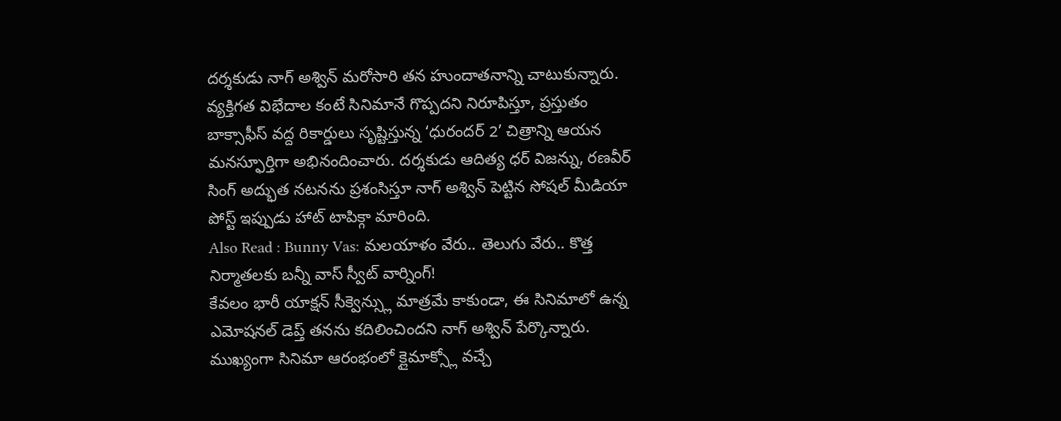దర్శకుడు నాగ్ అశ్విన్ మరోసారి తన హుందాతనాన్ని చాటుకున్నారు. వ్యక్తిగత విభేదాల కంటే సినిమానే గొప్పదని నిరూపిస్తూ, ప్రస్తుతం బాక్సాఫీస్ వద్ద రికార్డులు సృష్టిస్తున్న ‘ధురందర్ 2’ చిత్రాన్ని ఆయన మనస్ఫూర్తిగా అభినందించారు. దర్శకుడు ఆదిత్య ధర్ విజన్ను, రణవీర్ సింగ్ అద్భుత నటనను ప్రశంసిస్తూ నాగ్ అశ్విన్ పెట్టిన సోషల్ మీడియా పోస్ట్ ఇప్పుడు హాట్ టాపిక్గా మారింది.
Also Read : Bunny Vas: మలయాళం వేరు.. తెలుగు వేరు.. కొత్త నిర్మాతలకు బన్నీ వాస్ స్వీట్ వార్నింగ్!
కేవలం భారీ యాక్షన్ సీక్వెన్స్లు మాత్రమే కాకుండా, ఈ సినిమాలో ఉన్న ఎమోషనల్ డెప్త్ తనను కదిలించిందని నాగ్ అశ్విన్ పేర్కొన్నారు. ముఖ్యంగా సినిమా ఆరంభంలో క్లైమాక్స్లో వచ్చే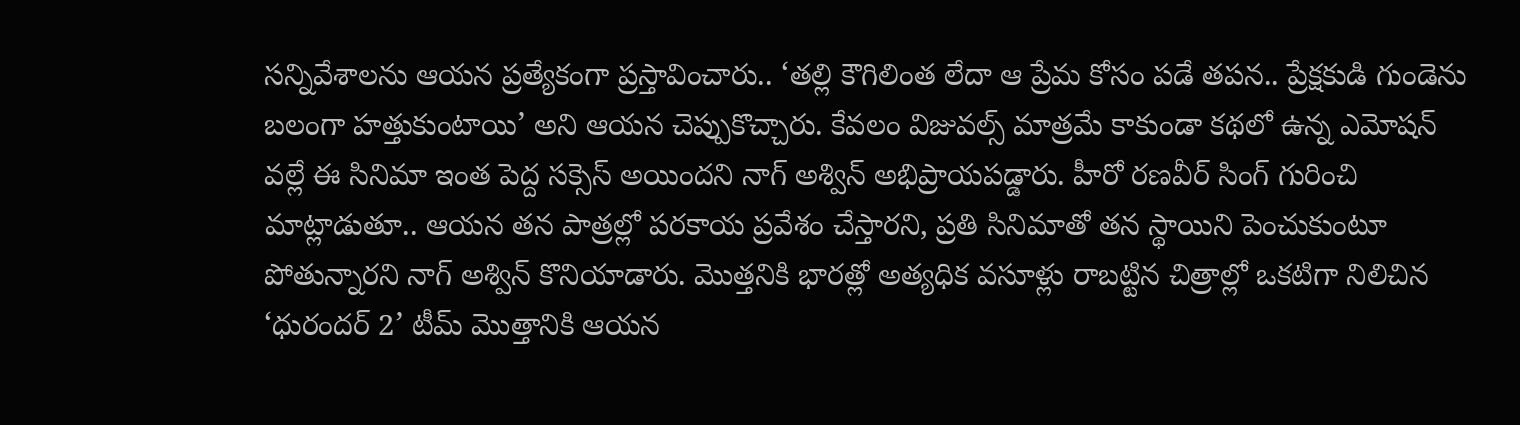సన్నివేశాలను ఆయన ప్రత్యేకంగా ప్రస్తావించారు.. ‘తల్లి కౌగిలింత లేదా ఆ ప్రేమ కోసం పడే తపన.. ప్రేక్షకుడి గుండెను బలంగా హత్తుకుంటాయి’ అని ఆయన చెప్పుకొచ్చారు. కేవలం విజువల్స్ మాత్రమే కాకుండా కథలో ఉన్న ఎమోషన్ వల్లే ఈ సినిమా ఇంత పెద్ద సక్సెస్ అయిందని నాగ్ అశ్విన్ అభిప్రాయపడ్డారు. హీరో రణవీర్ సింగ్ గురించి మాట్లాడుతూ.. ఆయన తన పాత్రల్లో పరకాయ ప్రవేశం చేస్తారని, ప్రతి సినిమాతో తన స్థాయిని పెంచుకుంటూ పోతున్నారని నాగ్ అశ్విన్ కొనియాడారు. మొత్తనికి భారత్లో అత్యధిక వసూళ్లు రాబట్టిన చిత్రాల్లో ఒకటిగా నిలిచిన ‘ధురందర్ 2’ టీమ్ మొత్తానికి ఆయన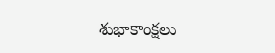శుభాకాంక్షలు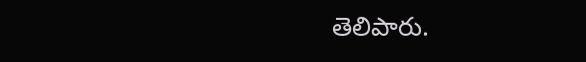తెలిపారు.